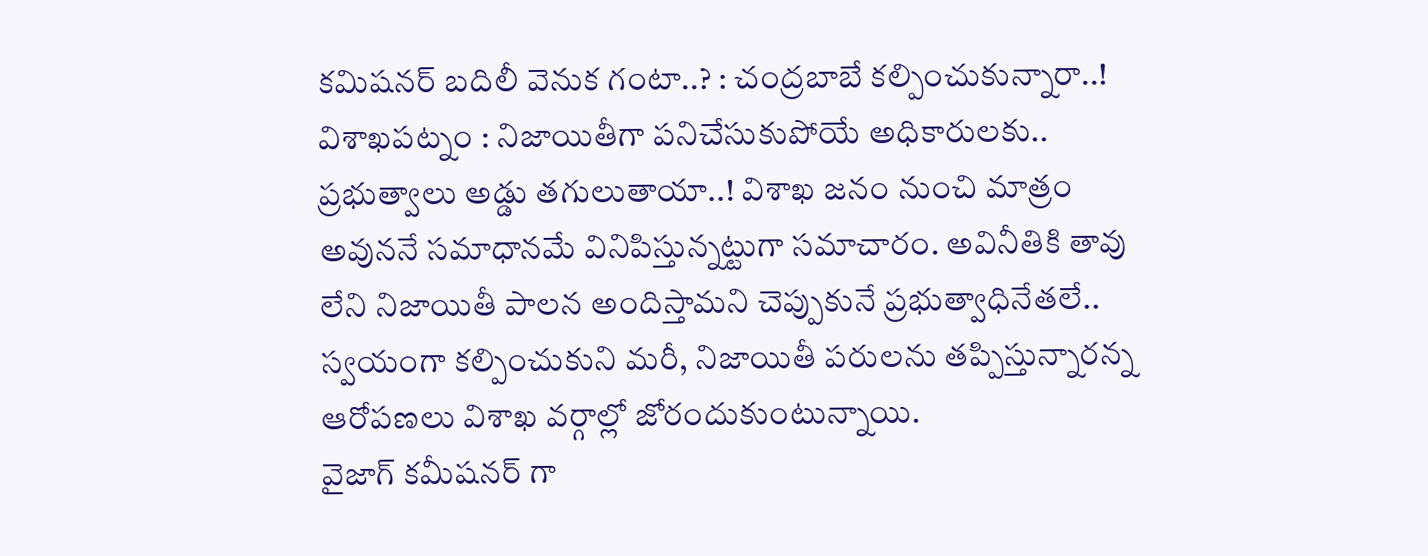కమిషనర్ బదిలీ వెనుక గంటా..? : చంద్రబాబే కల్పించుకున్నారా..!
విశాఖపట్నం : నిజాయితీగా పనిచేసుకుపోయే అధికారులకు.. ప్రభుత్వాలు అడ్డు తగులుతాయా..! విశాఖ జనం నుంచి మాత్రం అవుననే సమాధానమే వినిపిస్తున్నట్టుగా సమాచారం. అవినీతికి తావు లేని నిజాయితీ పాలన అందిస్తామని చెప్పుకునే ప్రభుత్వాధినేతలే.. స్వయంగా కల్పించుకుని మరీ, నిజాయితీ పరులను తప్పిస్తున్నారన్న ఆరోపణలు విశాఖ వర్గాల్లో జోరందుకుంటున్నాయి.
వైజాగ్ కమీషనర్ గా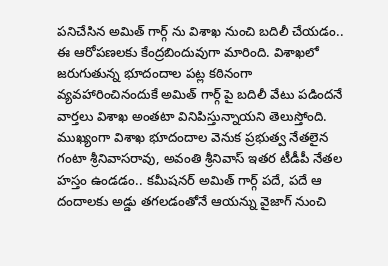పనిచేసిన అమిత్ గార్గ్ ను విశాఖ నుంచి బదిలీ చేయడం.. ఈ ఆరోపణలకు కేంద్రబిందువుగా మారింది. విశాఖలో జరుగుతున్న భూదందాల పట్ల కఠినంగా వ్యవహారించినందుకే అమిత్ గార్గ్ పై బదిలీ వేటు పడిందనే వార్తలు విశాఖ అంతటా వినిపిస్తున్నాయని తెలుస్తోంది. ముఖ్యంగా విశాఖ భూదందాల వెనుక ప్రభుత్వ నేతలైన గంటా శ్రీనివాసరావు, అవంతి శ్రీనివాస్ ఇతర టీడీపీ నేతల హస్తం ఉండడం.. కమీషనర్ అమిత్ గార్గ్ పదే, పదే ఆ దందాలకు అడ్డు తగలడంతోనే ఆయన్ను వైజాగ్ నుంచి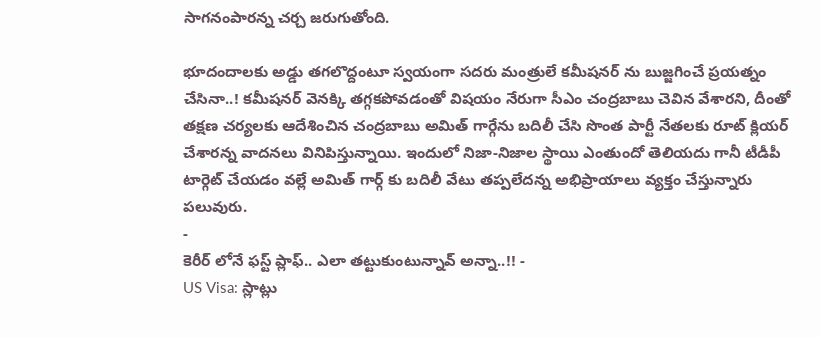సాగనంపారన్న చర్చ జరుగుతోంది.

భూదందాలకు అడ్డు తగలొద్దంటూ స్వయంగా సదరు మంత్రులే కమీషనర్ ను బుజ్జగించే ప్రయత్నం చేసినా..! కమీషనర్ వెనక్కి తగ్గకపోవడంతో విషయం నేరుగా సీఎం చంద్రబాబు చెవిన వేశారని, దీంతో తక్షణ చర్యలకు ఆదేశించిన చంద్రబాబు అమిత్ గార్గేను బదిలీ చేసి సొంత పార్టీ నేతలకు రూట్ క్లియర్ చేశారన్న వాదనలు వినిపిస్తున్నాయి. ఇందులో నిజా-నిజాల స్థాయి ఎంతుందో తెలియదు గానీ టీడీపీ టార్గెట్ చేయడం వల్లే అమిత్ గార్గ్ కు బదిలీ వేటు తప్పలేదన్న అభిప్రాయాలు వ్యక్తం చేస్తున్నారు పలువురు.
-
కెరీర్ లోనే ఫస్ట్ ప్లాఫ్.. ఎలా తట్టుకుంటున్నావ్ అన్నా..!! -
US Visa: స్లాట్లు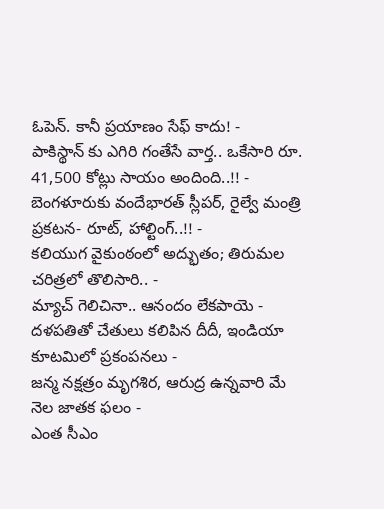ఓపెన్. కానీ ప్రయాణం సేఫ్ కాదు! -
పాకిస్థాన్ కు ఎగిరి గంతేసే వార్త.. ఒకేసారి రూ. 41,500 కోట్లు సాయం అందింది..!! -
బెంగళూరుకు వందేభారత్ స్లీపర్, రైల్వే మంత్రి ప్రకటన- రూట్, హాల్టింగ్..!! -
కలియుగ వైకుంఠంలో అద్భుతం; తిరుమల చరిత్రలో తొలిసారి.. -
మ్యాచ్ గెలిచినా.. ఆనందం లేకపాయె -
దళపతితో చేతులు కలిపిన దీదీ, ఇండియా కూటమిలో ప్రకంపనలు -
జన్మ నక్షత్రం మృగశిర, ఆరుద్ర ఉన్నవారి మే నెల జాతక ఫలం -
ఎంత సీఎం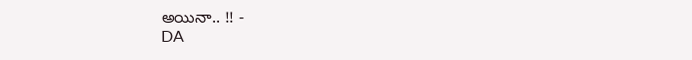అయినా.. !! -
DA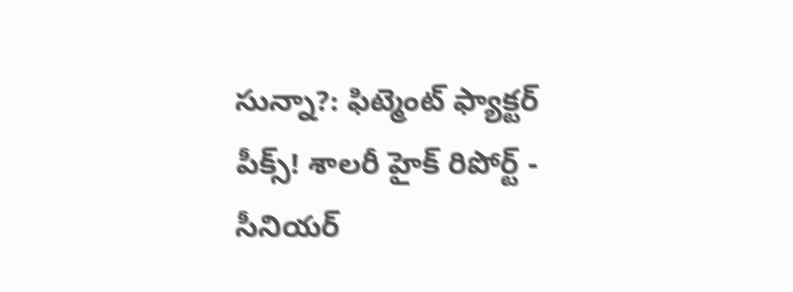సున్నా?: ఫిట్మెంట్ ఫ్యాక్టర్ పీక్స్! శాలరీ హైక్ రిపోర్ట్ -
సీనియర్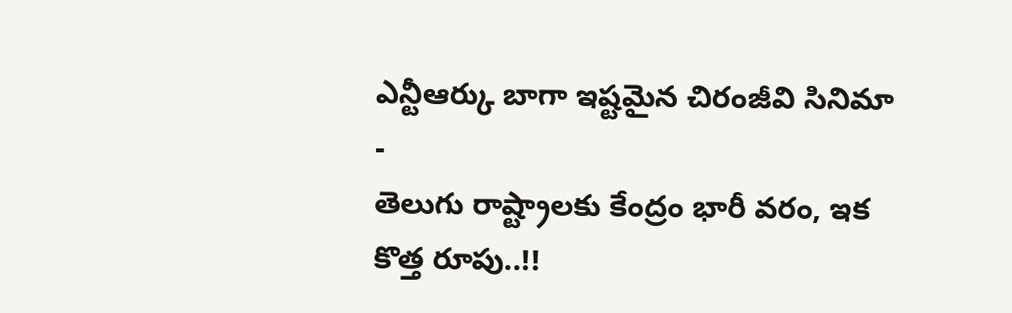ఎన్టీఆర్కు బాగా ఇష్టమైన చిరంజీవి సినిమా -
తెలుగు రాష్ట్రాలకు కేంద్రం భారీ వరం, ఇక కొత్త రూపు..!!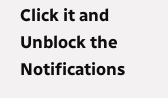Click it and Unblock the Notifications